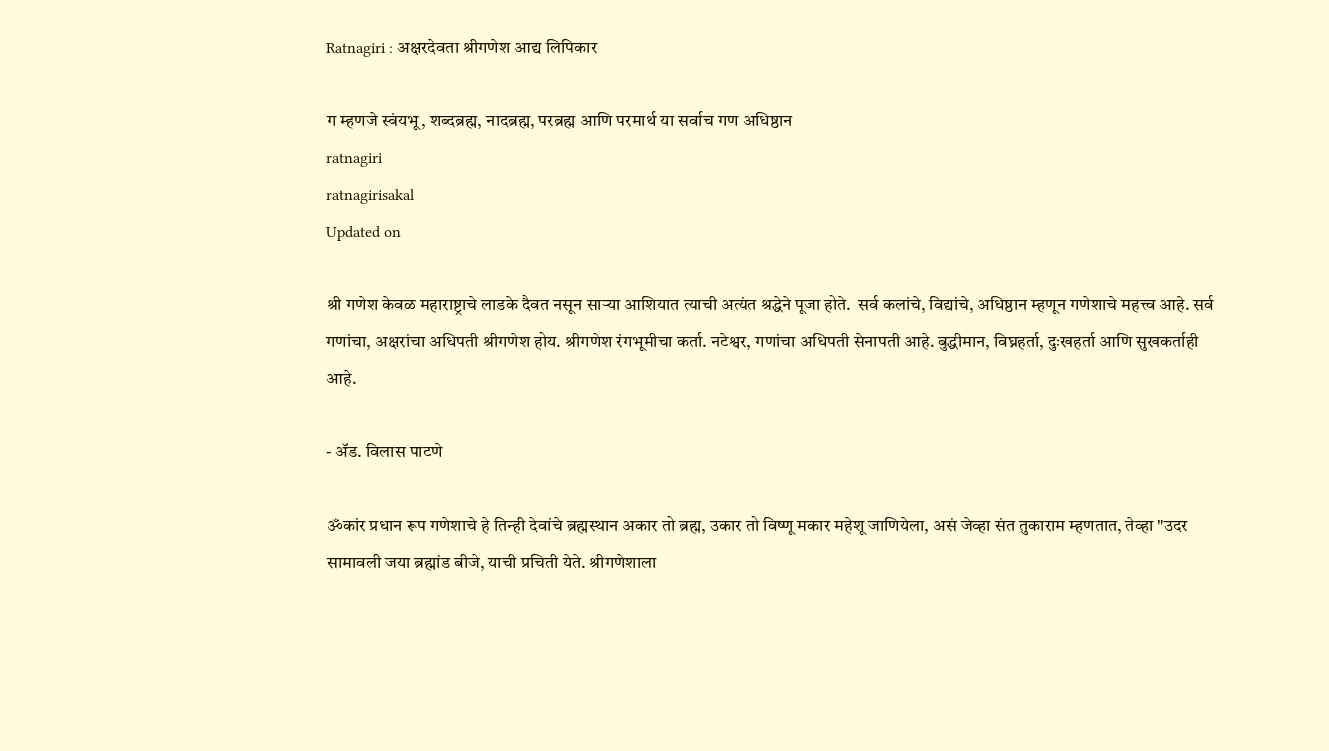Ratnagiri : अक्षरदेवता श्रीगणेश आद्य लिपिकार

ग म्हणजे स्वंयभू, शब्दब्रह्म, नादब्रह्म, परब्रह्म आणि परमार्थ या सर्वाच गण अधिष्ठान
ratnagiri
ratnagirisakal
Updated on

श्री गणेश केवळ महाराष्ट्राचे लाडके दैवत नसून साऱ्या आशियात त्याची अत्यंत श्रद्धेने पूजा होते.  सर्व कलांचे, विद्यांचे, अधिष्ठान म्हणून गणेशाचे महत्त्व आहे. सर्व गणांचा, अक्षरांचा अधिपती श्रीगणेश होय. श्रीगणेश रंगभूमीचा कर्ता. नटेश्वर, गणांचा अधिपती सेनापती आहे. बुद्धीमान, विघ्नहर्ता, दुःखहर्ता आणि सुखकर्ताही आहे.

- ॲड. विलास पाटणे

ॐकांर प्रधान रूप गणेशाचे हे तिन्ही देवांचे ब्रह्मस्थान अकार तो ब्रह्म, उकार तो विष्णू मकार महेशू जाणियेला, असं जेव्हा संत तुकाराम म्हणतात, तेव्हा "उदर सामावली जया ब्रह्मांड बीजे, याची प्रचिती येते. श्रीगणेशाला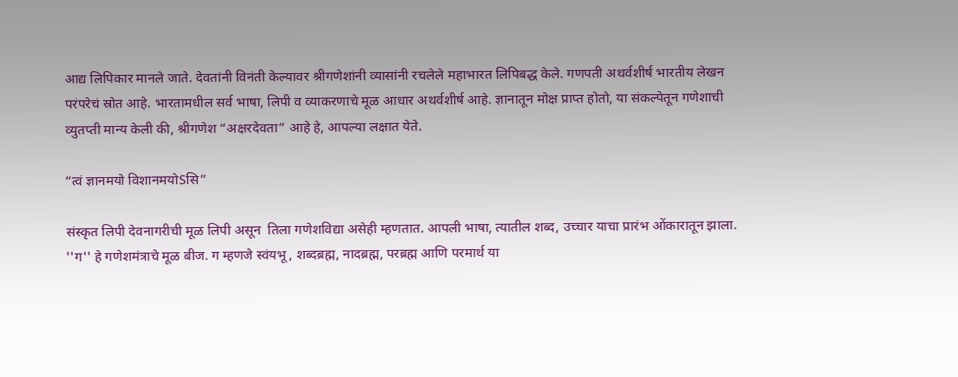आद्य लिपिकार मानले जाते. देवतांनी विनंती केल्यावर श्रीगणेशांनी व्यासांनी रचलेले महाभारत लिपिबद्ध केले. गणपती अथर्वशीर्ष भारतीय लेखन परंपरेचं स्रोत आहे. भारतामधील सर्व भाषा, लिपी व व्याकरणाचे मूळ आधार अथर्वशीर्ष आहे. ज्ञानातून मोक्ष प्राप्त होतो, या संकल्पेतून गणेशाची व्युतप्ती मान्य केली की, श्रीगणेश “अक्षरदेवता” आहे हे, आपल्या लक्षात येते.

“त्वं ज्ञानमयो विशानमयोSसि”

संस्कृत लिपी देवनागरीची मूळ लिपी असून  तिला गणेशविद्या असेही म्हणतात. आपली भाषा, त्यातील शब्द, उच्चार याचा प्रारंभ ओंकारातून झाला. ''ग'' हे गणेशमंत्राचे मूळ बीज. ग म्हणजे स्वंयभू, शब्दब्रह्म, नादब्रह्म, परब्रह्म आणि परमार्थ या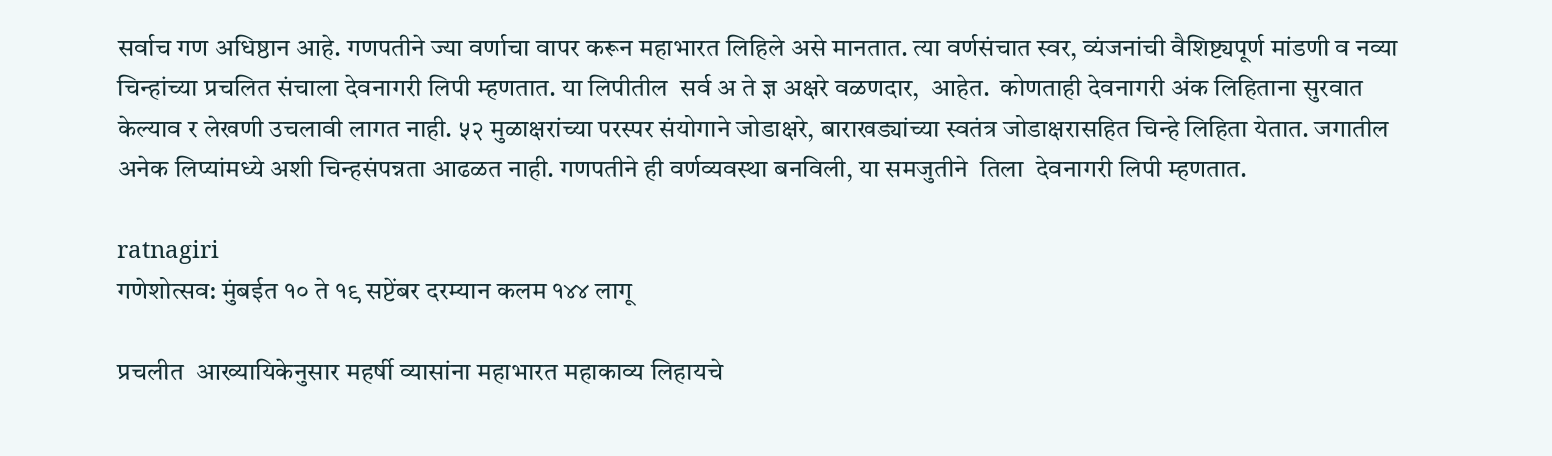सर्वाच गण अधिष्ठान आहे. गणपतीने ज्या वर्णाचा वापर करून महाभारत लिहिले असे मानतात. त्या वर्णसंचात स्वर, व्यंजनांची वैशिष्ट्यपूर्ण मांडणी व नव्या चिन्हांच्या प्रचलित संचाला देवनागरी लिपी म्हणतात. या लिपीतील  सर्व अ ते ज्ञ अक्षरे वळणदार,  आहेत.  कोणताही देवनागरी अंक लिहिताना सुरवात केल्याव र लेखणी उचलावी लागत नाही. ५२ मुळाक्षरांच्या परस्पर संयोगाने जोडाक्षरे, बाराखड्यांच्या स्वतंत्र जोडाक्षरासहित चिन्हे लिहिता येतात. जगातील अनेक लिप्यांमध्ये अशी चिन्हसंपन्नता आढळत नाही. गणपतीने ही वर्णव्यवस्था बनविली, या समजुतीने  तिला  देवनागरी लिपी म्हणतात.

ratnagiri
गणेशोत्सव: मुंबईत १० ते १९ सप्टेंबर दरम्यान कलम १४४ लागू

प्रचलीत  आख्यायिकेनुसार महर्षी व्यासांना महाभारत महाकाव्य लिहायचे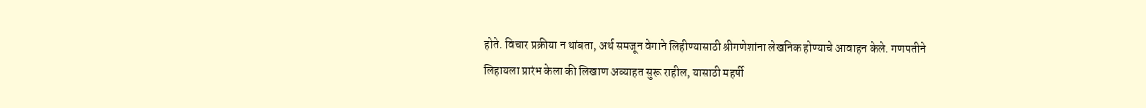होते. विचार प्रक्रीया न थांबता, अर्थ समजून वेगाने लिहीण्यासाठी श्रीगणेशांना लेखनिक होण्याचे आवाहन केले. गणपतीने लिहायला प्रारंभ केला की लिखाण अव्याहत सुरू राहील, यासाठी महर्षी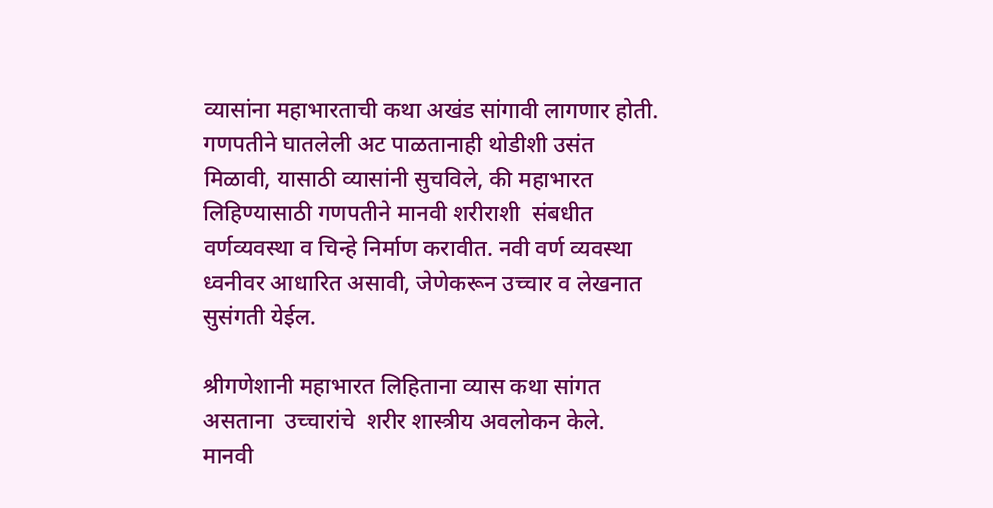व्यासांना महाभारताची कथा अखंड सांगावी लागणार होती. गणपतीने घातलेली अट पाळतानाही थोडीशी उसंत मिळावी, यासाठी व्यासांनी सुचविले, की महाभारत लिहिण्यासाठी गणपतीने मानवी शरीराशी  संबधीत  वर्णव्यवस्था व चिन्हे निर्माण करावीत. नवी वर्ण व्यवस्था ध्वनीवर आधारित असावी, जेणेकरून उच्चार व लेखनात सुसंगती येईल.

श्रीगणेशानी महाभारत लिहिताना व्यास कथा सांगत असताना  उच्चारांचे  शरीर शास्त्रीय अवलोकन केले.  मानवी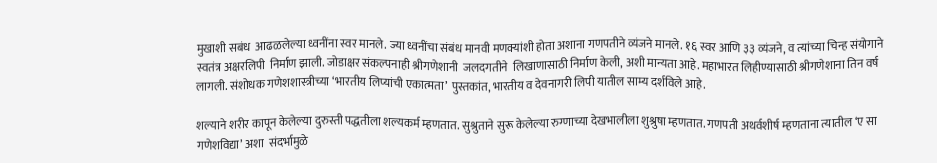मुखाशी सबंध  आढळलेल्या ध्वनींना स्वर मानले. ज्या ध्वनींचा संबंध मानवी मणक्यांशी होता अशाना गणपतीने व्यंजने मानले. १६ स्वर आणि ३३ व्यंजने, व त्यांच्या चिन्ह संयोगाने  स्वतंत्र अक्षरलिपी  निर्माण झाली. जोडाक्षर संकल्पनाही श्रीगणेशानी  जलदगतीने  लिखाणासाठी निर्माण केली, अशी मान्यता आहे. महाभारत लिहीण्यासाठी श्रीगणेशाना तिन वर्ष लागली. संशोधक गणेशशास्त्रीच्या ‘भारतीय लिप्यांची एकात्मता’  पुस्तकांत, भारतीय व देवनागरी लिपी यातील साम्य दर्शविले आहे.

शल्याने शरीर कापून केलेल्या दुरुस्ती पद्धतीला शल्यकर्म म्हणतात. सुश्रुताने सुरू केलेल्या रुग्णाच्या देखभालीला शुश्रुषा म्हणतात. गणपती अथर्वशीर्ष म्हणताना त्यातील ‘ए सा गणेशविद्या’ अशा  संदर्भामुळे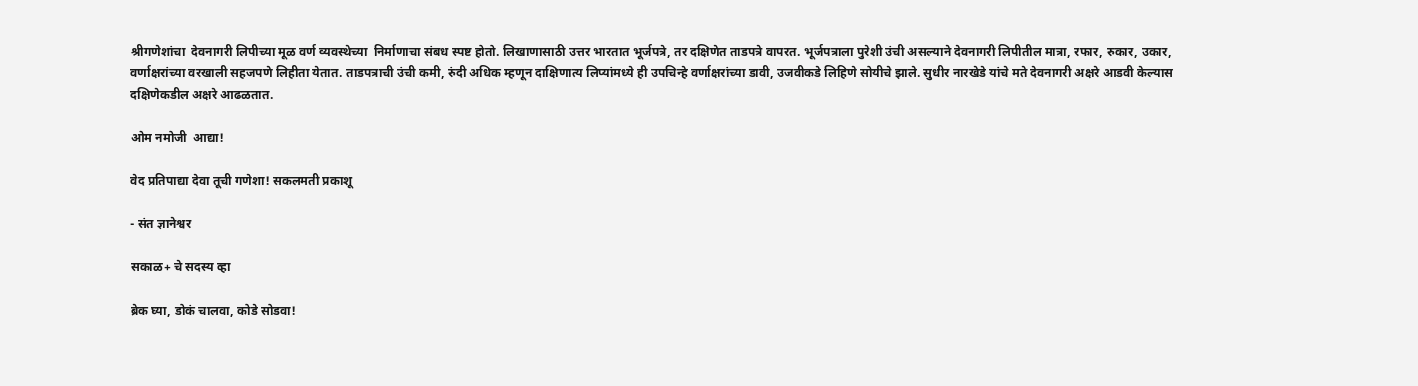श्रीगणेशांचा  देवनागरी लिपीच्या मूळ वर्ण व्यवस्थेच्या  निर्माणाचा संबध स्पष्ट होतो. लिखाणासाठी उत्तर भारतात भूर्जपत्रे, तर दक्षिणेत ताडपत्रे वापरत. भूर्जपत्राला पुरेशी उंची असल्याने देवनागरी लिपीतील मात्रा, रफार, रुकार, उकार,  वर्णाक्षरांच्या वरखाली सहजपणे लिहीता येतात. ताडपत्राची उंची कमी, रुंदी अधिक म्हणून दाक्षिणात्य लिप्यांमध्ये ही उपचिन्हे वर्णाक्षरांच्या डावी, उजवीकडे लिहिणे सोयीचे झाले. सुधीर नारखेडे यांचे मते देवनागरी अक्षरे आडवी केल्यास दक्षिणेकडील अक्षरे आढळतात.

ओम नमोजी  आद्या!

वेद प्रतिपाद्या देवा तूची गणेशा! सकलमती प्रकाशू

- संत ज्ञानेश्वर

सकाळ+ चे सदस्य व्हा

ब्रेक घ्या, डोकं चालवा, कोडे सोडवा!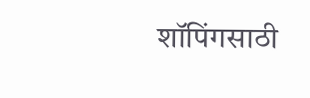शॉपिंगसाठी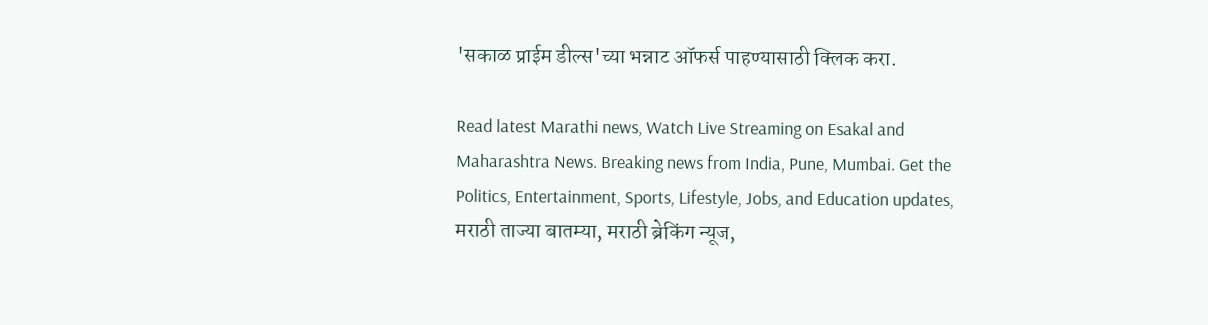'सकाळ प्राईम डील्स'च्या भन्नाट ऑफर्स पाहण्यासाठी क्लिक करा.

Read latest Marathi news, Watch Live Streaming on Esakal and Maharashtra News. Breaking news from India, Pune, Mumbai. Get the Politics, Entertainment, Sports, Lifestyle, Jobs, and Education updates, मराठी ताज्या बातम्या, मराठी ब्रेकिंग न्यूज,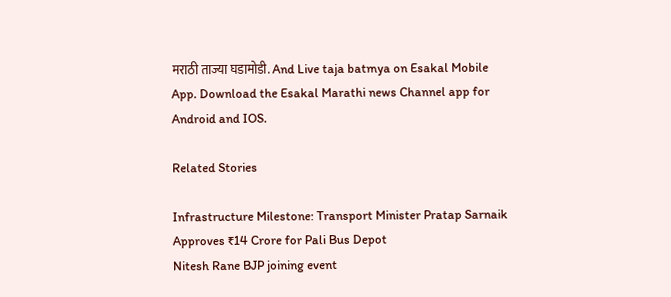मराठी ताज्या घडामोडी. And Live taja batmya on Esakal Mobile App. Download the Esakal Marathi news Channel app for Android and IOS.

Related Stories

Infrastructure Milestone: Transport Minister Pratap Sarnaik Approves ₹14 Crore for Pali Bus Depot
Nitesh Rane BJP joining event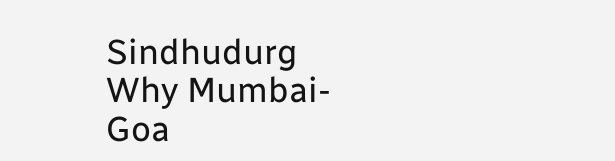Sindhudurg
Why Mumbai-Goa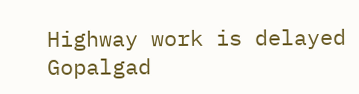Highway work is delayed
Gopalgad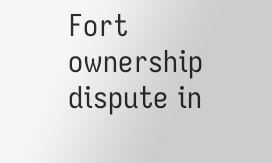Fort ownership dispute in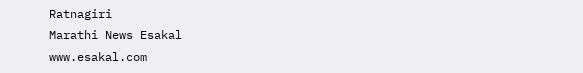Ratnagiri
Marathi News Esakal
www.esakal.com